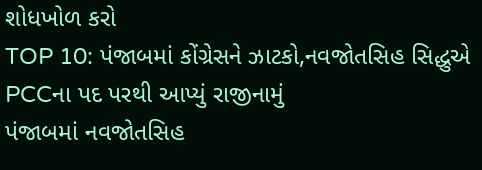શોધખોળ કરો
TOP 10: પંજાબમાં કોંગ્રેસને ઝાટકો,નવજોતસિહ સિદ્ધુએ PCCના પદ પરથી આપ્યું રાજીનામું
પંજાબમાં નવજોતસિહ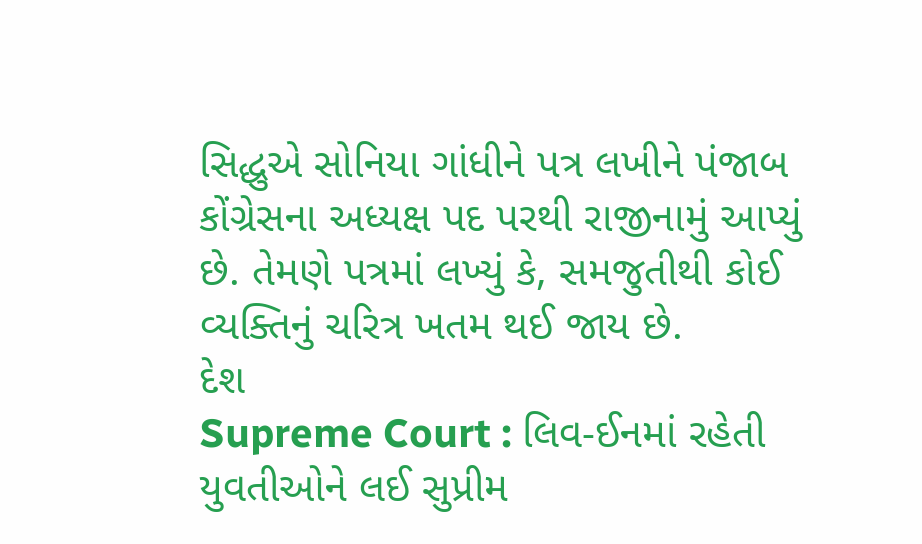સિદ્ધુએ સોનિયા ગાંધીને પત્ર લખીને પંજાબ કોંગ્રેસના અધ્યક્ષ પદ પરથી રાજીનામું આપ્યું છે. તેમણે પત્રમાં લખ્યું કે, સમજુતીથી કોઈ વ્યક્તિનું ચરિત્ર ખતમ થઈ જાય છે.
દેશ
Supreme Court : લિવ-ઈનમાં રહેતી યુવતીઓને લઈ સુપ્રીમ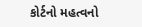કોર્ટનો મહત્વનો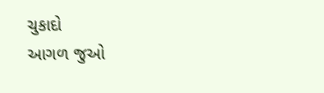ચુકાદો
આગળ જુઓ